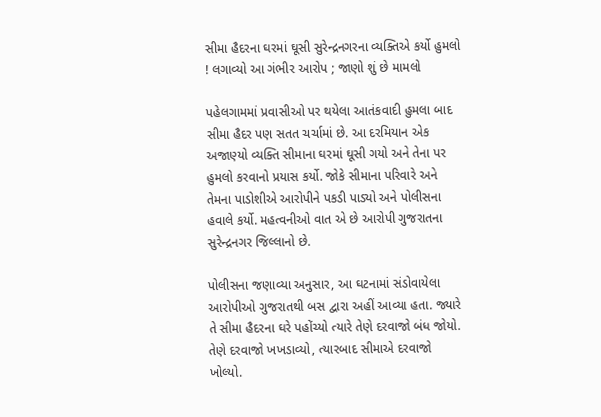સીમા હૈદરના ઘરમાં ઘૂસી સુરેન્દ્રનગરના વ્યક્તિએ કર્યો હુમલો ! લગાવ્યો આ ગંભીર આરોપ ; જાણો શું છે મામલો

પહેલગામમાં પ્રવાસીઓ પર થયેલા આતંકવાદી હુમલા બાદ સીમા હૈદર પણ સતત ચર્ચામાં છે. આ દરમિયાન એક અજાણ્યો વ્યક્તિ સીમાના ઘરમાં ઘૂસી ગયો અને તેના પર હુમલો કરવાનો પ્રયાસ કર્યો. જોકે સીમાના પરિવારે અને તેમના પાડોશીએ આરોપીને પકડી પાડ્યો અને પોલીસના હવાલે કર્યો. મહત્વનીઓ વાત એ છે આરોપી ગુજરાતના સુરેન્દ્રનગર જિલ્લાનો છે.

પોલીસના જણાવ્યા અનુસાર, આ ઘટનામાં સંડોવાયેલા આરોપીઓ ગુજરાતથી બસ દ્વારા અહીં આવ્યા હતા. જ્યારે તે સીમા હૈદરના ઘરે પહોંચ્યો ત્યારે તેણે દરવાજો બંધ જોયો. તેણે દરવાજો ખખડાવ્યો, ત્યારબાદ સીમાએ દરવાજો ખોલ્યો.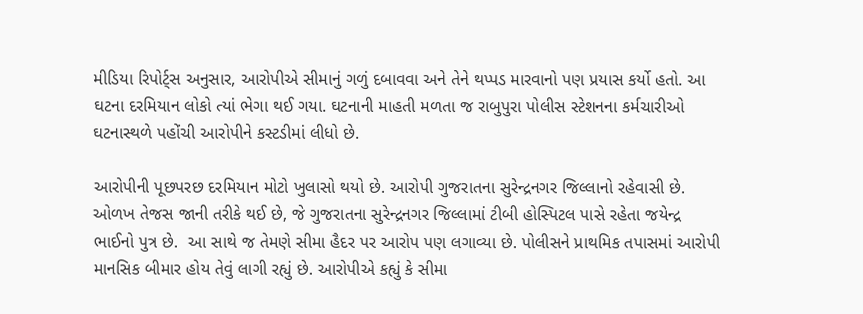મીડિયા રિપોર્ટ્સ અનુસાર, આરોપીએ સીમાનું ગળું દબાવવા અને તેને થપ્પડ મારવાનો પણ પ્રયાસ કર્યો હતો. આ ઘટના દરમિયાન લોકો ત્યાં ભેગા થઈ ગયા. ઘટનાની માહતી મળતા જ રાબુપુરા પોલીસ સ્ટેશનના કર્મચારીઓ ઘટનાસ્થળે પહોંચી આરોપીને કસ્ટડીમાં લીધો છે.

આરોપીની પૂછપરછ દરમિયાન મોટો ખુલાસો થયો છે. આરોપી ગુજરાતના સુરેન્દ્રનગર જિલ્લાનો રહેવાસી છે. ઓળખ તેજસ જાની તરીકે થઈ છે, જે ગુજરાતના સુરેન્દ્રનગર જિલ્લામાં ટીબી હોસ્પિટલ પાસે રહેતા જયેન્દ્ર ભાઈનો પુત્ર છે.  આ સાથે જ તેમણે સીમા હૈદર પર આરોપ પણ લગાવ્યા છે. પોલીસને પ્રાથમિક તપાસમાં આરોપી માનસિક બીમાર હોય તેવું લાગી રહ્યું છે. આરોપીએ કહ્યું કે સીમા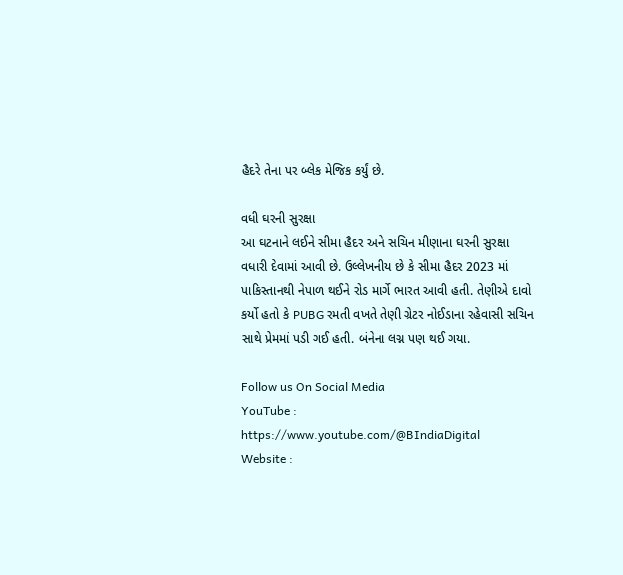હૈદરે તેના પર બ્લેક મેજિક કર્યું છે.

વધી ઘરની સુરક્ષા
આ ઘટનાને લઈને સીમા હૈદર અને સચિન મીણાના ઘરની સુરક્ષા વધારી દેવામાં આવી છે. ઉલ્લેખનીય છે કે સીમા હૈદર 2023 માં પાકિસ્તાનથી નેપાળ થઈને રોડ માર્ગે ભારત આવી હતી. તેણીએ દાવો કર્યો હતો કે PUBG રમતી વખતે તેણી ગ્રેટર નોઈડાના રહેવાસી સચિન સાથે પ્રેમમાં પડી ગઈ હતી. બંનેના લગ્ન પણ થઈ ગયા.

Follow us On Social Media
YouTube : https://www.youtube.com/@BIndiaDigital
Website :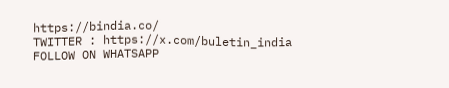https://bindia.co/
TWITTER : https://x.com/buletin_india
FOLLOW ON WHATSAPP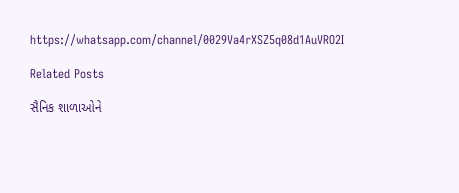https://whatsapp.com/channel/0029Va4rXSZ5q08d1AuVRO2I

Related Posts

સૈનિક શાળાઓને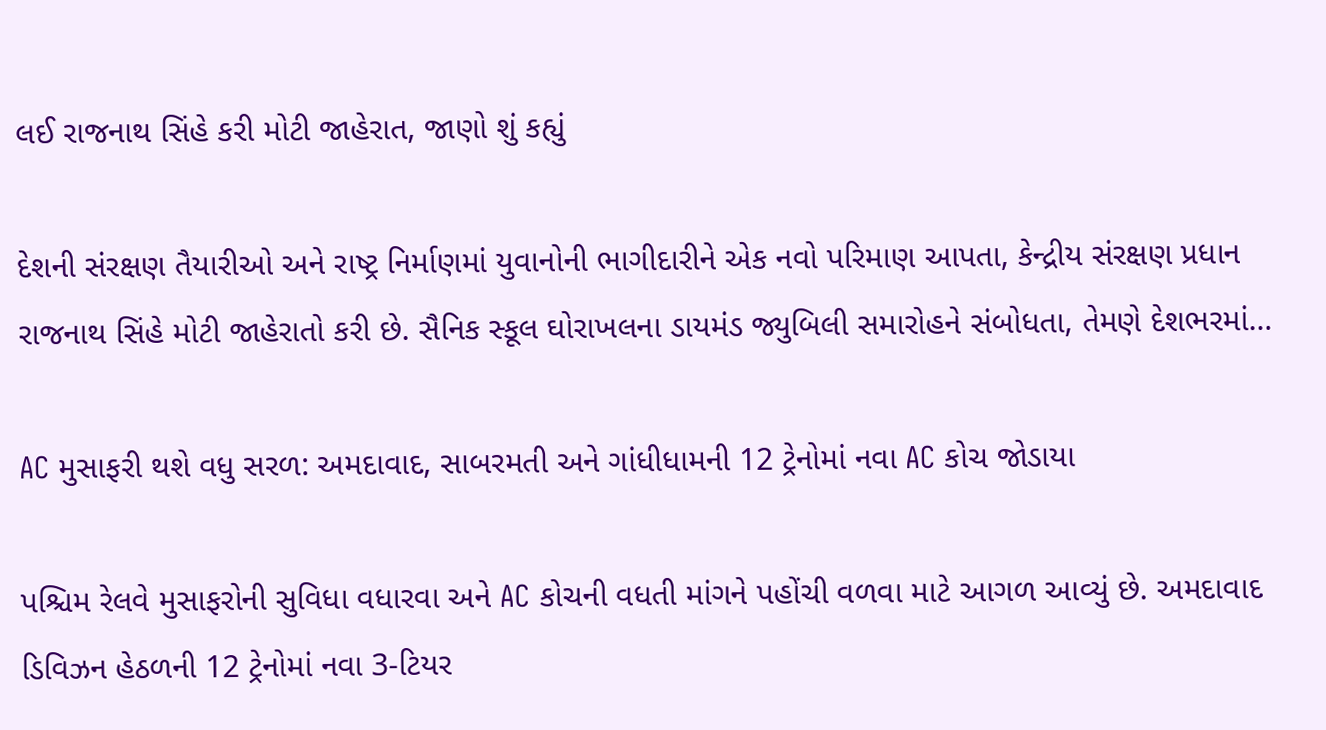લઈ રાજનાથ સિંહે કરી મોટી જાહેરાત, જાણો શું કહ્યું

દેશની સંરક્ષણ તૈયારીઓ અને રાષ્ટ્ર નિર્માણમાં યુવાનોની ભાગીદારીને એક નવો પરિમાણ આપતા, કેન્દ્રીય સંરક્ષણ પ્રધાન રાજનાથ સિંહે મોટી જાહેરાતો કરી છે. સૈનિક સ્કૂલ ઘોરાખલના ડાયમંડ જ્યુબિલી સમારોહને સંબોધતા, તેમણે દેશભરમાં…

AC મુસાફરી થશે વધુ સરળ: અમદાવાદ, સાબરમતી અને ગાંધીધામની 12 ટ્રેનોમાં નવા AC કોચ જોડાયા

પશ્ચિમ રેલવે મુસાફરોની સુવિધા વધારવા અને AC કોચની વધતી માંગને પહોંચી વળવા માટે આગળ આવ્યું છે. અમદાવાદ ડિવિઝન હેઠળની 12 ટ્રેનોમાં નવા 3-ટિયર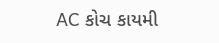AC કોચ કાયમી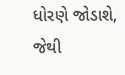ધોરણે જોડાશે, જેથી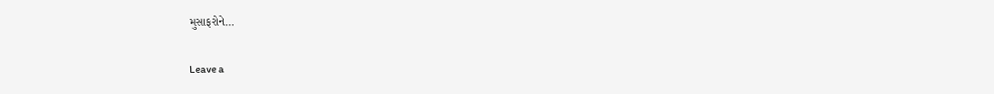મુસાફરોને…

Leave a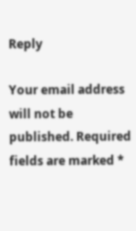Reply

Your email address will not be published. Required fields are marked *